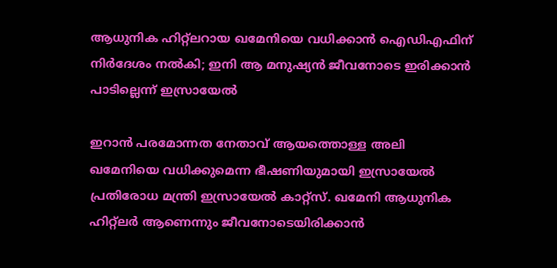ആധുനിക ഹിറ്റ്ലറായ ഖമേനിയെ വധിക്കാൻ ഐഡിഎഫിന് നിർദേശം നൽകി; ഇനി ആ മനുഷ്യൻ ജീവനോടെ ഇരിക്കാൻ പാടില്ലെന്ന് ഇസ്രായേൽ

ഇറാൻ പരമോന്നത നേതാവ് ആയത്തൊള്ള അലി ഖമേനിയെ വധിക്കുമെന്ന ഭീഷണിയുമായി ഇസ്രായേൽ പ്രതിരോധ മന്ത്രി ഇസ്രായേൽ കാറ്റ്‌സ്. ഖമേനി ആധുനിക ഹിറ്റ്‌ലർ ആണെന്നും ജീവനോടെയിരിക്കാൻ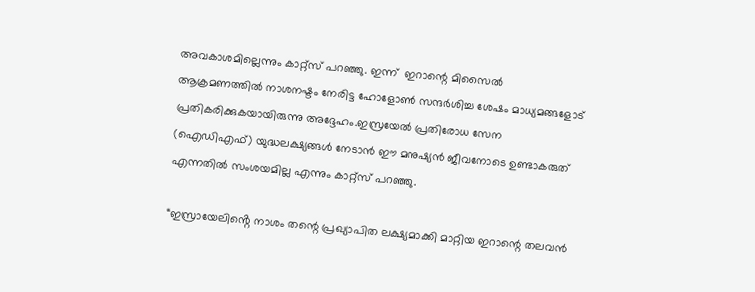അവകാശമില്ലെന്നും കാറ്റ്സ് പറഞ്ഞു. ഇന്ന്  ഇറാന്റെ മിസൈൽ ആക്രമണത്തിൽ നാശനഷ്ടം നേരിട്ട ഹോളോൺ സന്ദർശിച്ച ശേഷം മാധ്യമങ്ങളോട് പ്രതികരിക്കുകയായിരുന്നു അദ്ദേഹം.ഇസ്രയേൽ പ്രതിരോധ സേന (ഐഡിഎഫ്) യുദ്ധലക്ഷ്യങ്ങൾ നേടാൻ ഈ മനുഷ്യൻ ജീവനോടെ ഉണ്ടാകരുത് എന്നതിൽ സംശയമില്ല എന്നും കാറ്റ്സ് പറഞ്ഞു.

“ഇസ്രായേലിൻ്റെ നാശം തന്റെ പ്രഖ്യാപിത ലക്ഷ്യമാക്കി മാറ്റിയ ഇറാന്റെ തലവൻ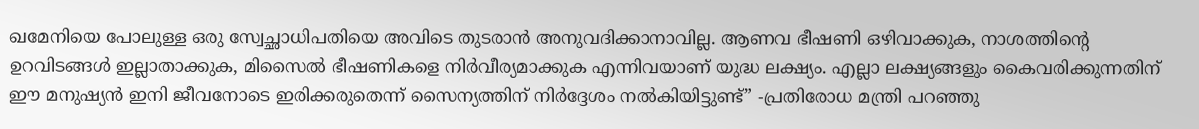ഖമേനിയെ പോലുള്ള ഒരു സ്വേച്ഛാധിപതിയെ അവിടെ തുടരാൻ അനുവദിക്കാനാവില്ല. ആണവ ഭീഷണി ഒഴിവാക്കുക, നാശത്തിന്റെ ഉറവിടങ്ങൾ ഇല്ലാതാക്കുക, മിസൈൽ ഭീഷണികളെ നിർവീര്യമാക്കുക എന്നിവയാണ് യുദ്ധ ലക്ഷ്യം. എല്ലാ ലക്ഷ്യങ്ങളും കൈവരിക്കുന്നതിന് ഈ മനുഷ്യൻ ഇനി ജീവനോടെ ഇരിക്കരുതെന്ന് സൈന്യത്തിന് നിർദ്ദേശം നൽകിയിട്ടുണ്ട്” -പ്രതിരോധ മന്ത്രി പറഞ്ഞു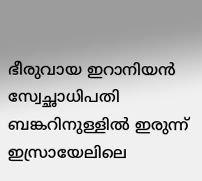ഭീരുവായ ഇറാനിയൻ സ്വേച്ഛാധിപതി  ബങ്കറിനുള്ളിൽ ഇരുന്ന് ഇസ്രായേലിലെ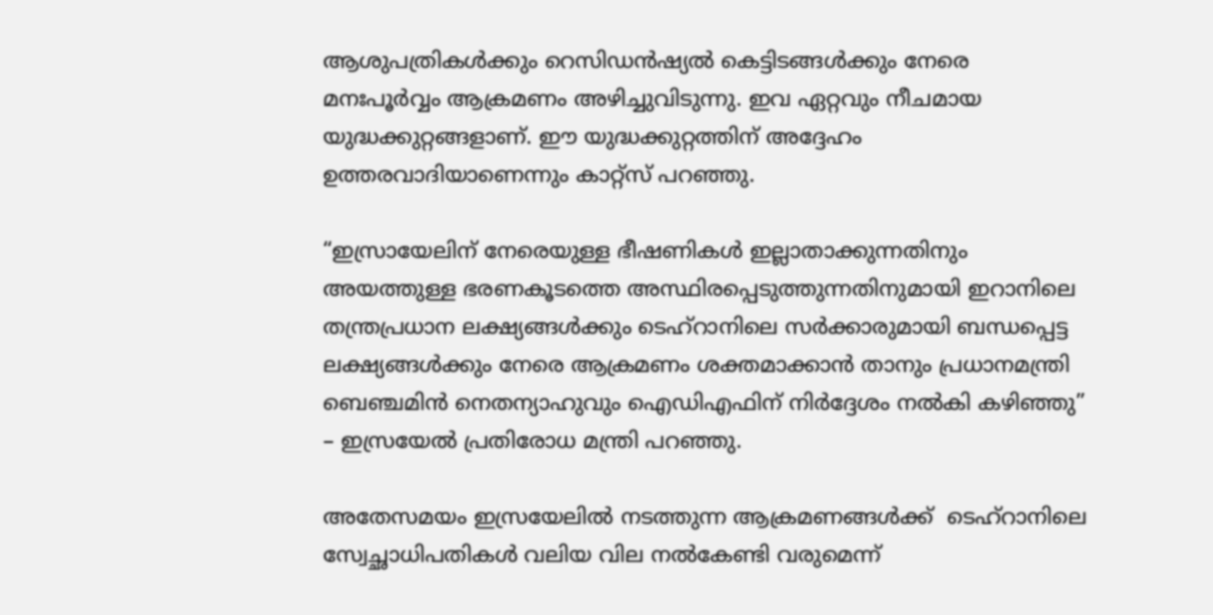ആശുപത്രികൾക്കും റെസിഡൻഷ്യൽ കെട്ടിടങ്ങൾക്കും നേരെ മനഃപൂർവ്വം ആക്രമണം അഴിച്ചുവിടുന്നു. ഇവ ഏറ്റവും നീചമായ യുദ്ധക്കുറ്റങ്ങളാണ്. ഈ യുദ്ധക്കുറ്റത്തിന് അദ്ദേഹം ഉത്തരവാദിയാണെന്നും കാറ്റ്സ് പറഞ്ഞു.

“ഇസ്രായേലിന് നേരെയുള്ള ഭീഷണികൾ ഇല്ലാതാക്കുന്നതിനും അയത്തുള്ള ഭരണകൂടത്തെ അസ്ഥിരപ്പെടുത്തുന്നതിനുമായി ഇറാനിലെ തന്ത്രപ്രധാന ലക്ഷ്യങ്ങൾക്കും ടെഹ്‌റാനിലെ സർക്കാരുമായി ബന്ധപ്പെട്ട ലക്ഷ്യങ്ങൾക്കും നേരെ ആക്രമണം ശക്തമാക്കാൻ താനും പ്രധാനമന്ത്രി ബെഞ്ചമിൻ നെതന്യാഹുവും ഐഡിഎഫിന് നിർദ്ദേശം നൽകി കഴിഞ്ഞു” – ഇസ്രയേൽ പ്രതിരോധ മന്ത്രി പറഞ്ഞു.

അതേസമയം ഇസ്രയേലിൽ നടത്തുന്ന ആക്രമണങ്ങൾക്ക്  ടെഹ്‌റാനിലെ സ്വേച്ഛാധിപതികൾ വലിയ വില നൽകേണ്ടി വരുമെന്ന്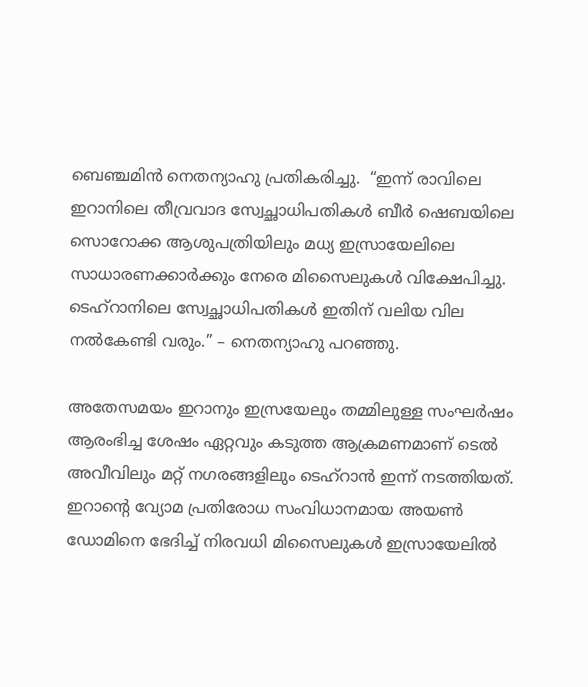ബെഞ്ചമിൻ നെതന്യാഹു പ്രതികരിച്ചു.  “ഇന്ന് രാവിലെ ഇറാനിലെ തീവ്രവാദ സ്വേച്ഛാധിപതികൾ ബീർ ഷെബയിലെ സൊറോക്ക ആശുപത്രിയിലും മധ്യ ഇസ്രായേലിലെ സാധാരണക്കാർക്കും നേരെ മിസൈലുകൾ വിക്ഷേപിച്ചു. ടെഹ്‌റാനിലെ സ്വേച്ഛാധിപതികൾ ഇതിന് വലിയ വില നൽകേണ്ടി വരും.” – നെതന്യാഹു പറഞ്ഞു.

അതേസമയം ഇറാനും ഇസ്രയേലും തമ്മിലുള്ള സംഘർഷം ആരംഭിച്ച ശേഷം ഏറ്റവും കടുത്ത ആക്രമണമാണ് ടെൽ അവീവിലും മറ്റ് നഗരങ്ങളിലും ടെഹ്റാൻ ഇന്ന് നടത്തിയത്. ഇറാൻ്റെ വ്യോമ പ്രതിരോധ സംവിധാനമായ അയൺ ഡോമിനെ ഭേദിച്ച് നിരവധി മിസൈലുകൾ ഇസ്രായേലിൽ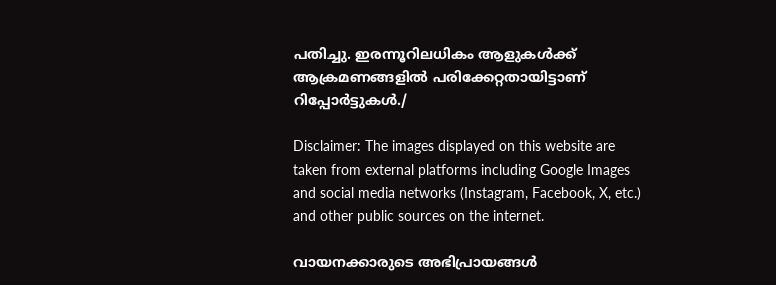പതിച്ചു. ഇരന്നൂറിലധികം ആളുകൾക്ക് ആക്രമണങ്ങളിൽ പരിക്കേറ്റതായിട്ടാണ് റിപ്പോർട്ടുകൾ./

Disclaimer: The images displayed on this website are taken from external platforms including Google Images and social media networks (Instagram, Facebook, X, etc.) and other public sources on the internet.

വായനക്കാരുടെ അഭിപ്രായങ്ങള്‍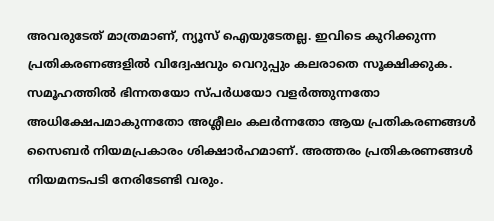അവരുടേത് മാത്രമാണ്, ന്യൂസ് ഐയുടേതല്ല. ഇവിടെ കുറിക്കുന്ന പ്രതികരണങ്ങളിൽ വിദ്വേഷവും വെറുപ്പും കലരാതെ സൂക്ഷിക്കുക. സമൂഹത്തിൽ ഭിന്നതയോ സ്പർധയോ വളർത്തുന്നതോ അധിക്ഷേപമാകുന്നതോ അശ്ലീലം കലർന്നതോ ആയ പ്രതികരണങ്ങൾ സൈബർ നിയമപ്രകാരം ശിക്ഷാർഹമാണ്. അത്തരം പ്രതികരണങ്ങൾ നിയമനടപടി നേരിടേണ്ടി വരും.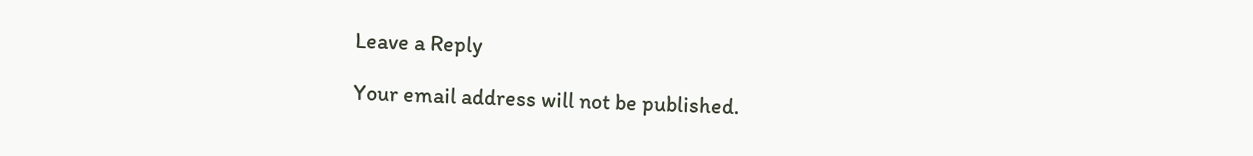Leave a Reply

Your email address will not be published.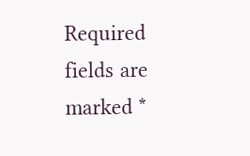Required fields are marked *